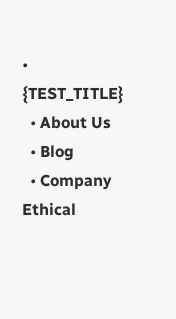• {TEST_TITLE}
  • About Us
  • Blog
  • Company Ethical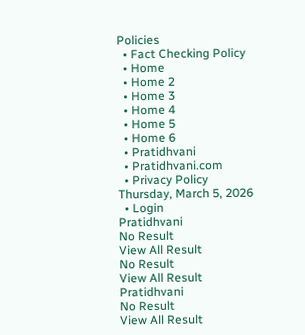Policies
  • Fact Checking Policy
  • Home
  • Home 2
  • Home 3
  • Home 4
  • Home 5
  • Home 6
  • Pratidhvani
  • Pratidhvani.com
  • Privacy Policy
Thursday, March 5, 2026
  • Login
Pratidhvani
No Result
View All Result
No Result
View All Result
Pratidhvani
No Result
View All Result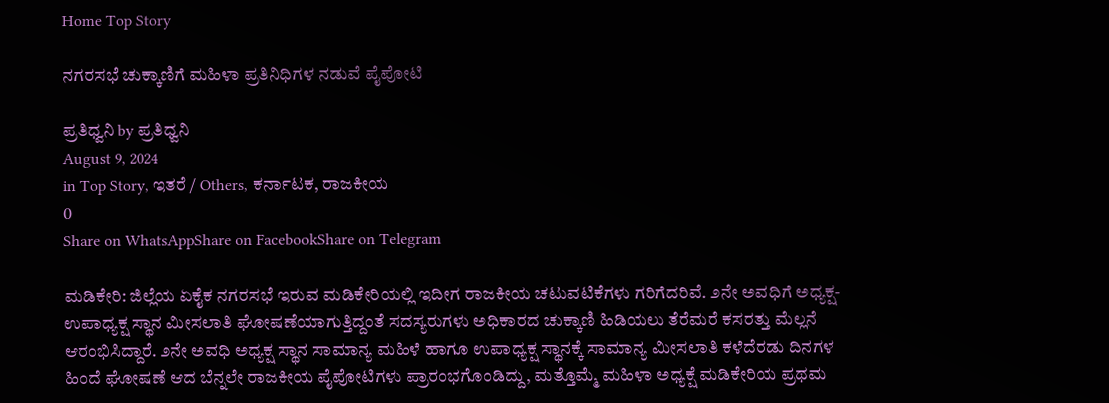Home Top Story

ನಗರಸಭೆ ಚುಕ್ಕಾಣಿಗೆ ಮಹಿಳಾ ಪ್ರತಿನಿಧಿಗಳ ನಡುವೆ ಪೈಪೋಟಿ

ಪ್ರತಿಧ್ವನಿ by ಪ್ರತಿಧ್ವನಿ
August 9, 2024
in Top Story, ಇತರೆ / Others, ಕರ್ನಾಟಕ, ರಾಜಕೀಯ
0
Share on WhatsAppShare on FacebookShare on Telegram

ಮಡಿಕೇರಿ: ಜಿಲ್ಲೆಯ ಏಕೈಕ ನಗರಸಭೆ ಇರುವ ಮಡಿಕೇರಿಯಲ್ಲಿ ಇದೀಗ ರಾಜಕೀಯ ಚಟುವಟಿಕೆಗಳು ಗರಿಗೆದರಿವೆ. ೨ನೇ ಅವಧಿಗೆ ಅಧ್ಯಕ್ಷ-ಉಪಾಧ್ಯಕ್ಷ ಸ್ಥಾನ ಮೀಸಲಾತಿ ಘೋಷಣೆಯಾಗುತ್ತಿದ್ದಂತೆ ಸದಸ್ಯರುಗಳು ಅಧಿಕಾರದ ಚುಕ್ಕಾಣಿ ಹಿಡಿಯಲು ತೆರೆಮರೆ ಕಸರತ್ತು ಮೆಲ್ಲನೆ ಆರಂಭಿಸಿದ್ದಾರೆ. ೨ನೇ ಅವಧಿ ಅಧ್ಯಕ್ಷ ಸ್ಥಾನ ಸಾಮಾನ್ಯ ಮಹಿಳೆ ಹಾಗೂ ಉಪಾಧ್ಯಕ್ಷ ಸ್ಥಾನಕ್ಕೆ ಸಾಮಾನ್ಯ ಮೀಸಲಾತಿ ಕಳೆದೆರಡು ದಿನಗಳ ಹಿಂದೆ ಘೋಷಣೆ ಆದ ಬೆನ್ನಲೇ ರಾಜಕೀಯ ಪೈಪೋಟಿಗಳು ಪ್ರಾರಂಭಗೊಂಡಿದ್ದು, ಮತ್ತೊಮ್ಮೆ ಮಹಿಳಾ ಅಧ್ಯಕ್ಷೆ ಮಡಿಕೇರಿಯ ಪ್ರಥಮ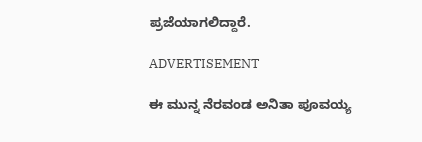ಪ್ರಜೆಯಾಗಲಿದ್ದಾರೆ.

ADVERTISEMENT

ಈ ಮುನ್ನ ನೆರವಂಡ ಅನಿತಾ ಪೂವಯ್ಯ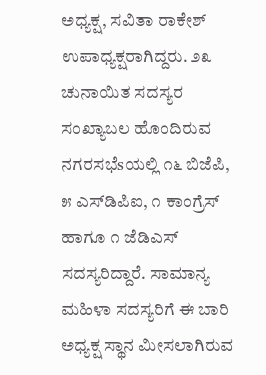ಅಧ್ಯಕ್ಷ, ಸವಿತಾ ರಾಕೇಶ್ ಉಪಾಧ್ಯಕ್ಷರಾಗಿದ್ದರು. ೨೩ ಚುನಾಯಿತ ಸದಸ್ಯರ ಸಂಖ್ಯಾಬಲ ಹೊಂದಿರುವ ನಗರಸಭೆsಯಲ್ಲಿ ೧೬ ಬಿಜೆಪಿ, ೫ ಎಸ್‌ಡಿಪಿಐ, ೧ ಕಾಂಗ್ರೆಸ್ ಹಾಗೂ ೧ ಜೆಡಿಎಸ್ ಸದಸ್ಯರಿದ್ದಾರೆ. ಸಾಮಾನ್ಯ ಮಹಿಳಾ ಸದಸ್ಯರಿಗೆ ಈ ಬಾರಿ ಅಧ್ಯಕ್ಷ ಸ್ಥಾನ ಮೀಸಲಾಗಿರುವ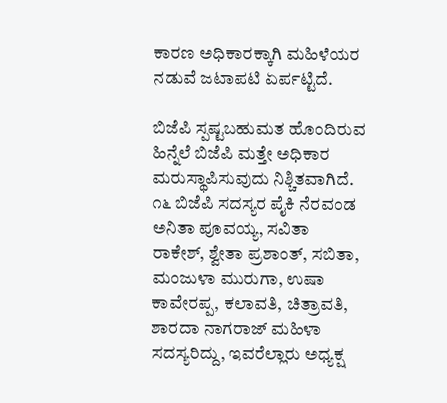ಕಾರಣ ಅಧಿಕಾರಕ್ಕಾಗಿ ಮಹಿಳೆಯರ ನಡುವೆ ಜಟಾಪಟಿ ಏರ್ಪಟ್ಟಿದೆ.

ಬಿಜೆಪಿ ಸ್ಪಷ್ಟಬಹುಮತ ಹೊಂದಿರುವ ಹಿನ್ನೆಲೆ ಬಿಜೆಪಿ ಮತ್ತೇ ಅಧಿಕಾರ ಮರುಸ್ಥಾಪಿಸುವುದು ನಿಶ್ಚಿತವಾಗಿದೆ. ೧೬ ಬಿಜೆಪಿ ಸದಸ್ಯರ ಪೈಕಿ ನೆರವಂಡ ಅನಿತಾ ಪೂವಯ್ಯ, ಸವಿತಾ ರಾಕೇಶ್, ಶ್ವೇತಾ ಪ್ರಶಾಂತ್, ಸಬಿತಾ, ಮಂಜುಳಾ ಮುರುಗಾ, ಉಷಾ ಕಾವೇರಪ್ಪ, ಕಲಾವತಿ, ಚಿತ್ರಾವತಿ, ಶಾರದಾ ನಾಗರಾಜ್ ಮಹಿಳಾ ಸದಸ್ಯರಿದ್ದು, ಇವರೆಲ್ಲಾರು ಅಧ್ಯಕ್ಷ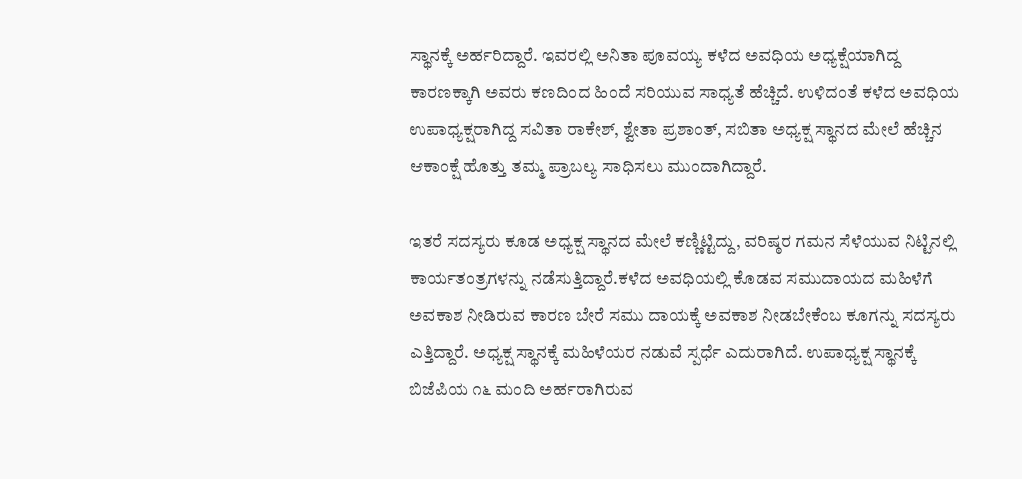ಸ್ಥಾನಕ್ಕೆ ಅರ್ಹರಿದ್ದಾರೆ. ಇವರಲ್ಲಿ ಅನಿತಾ ಪೂವಯ್ಯ ಕಳೆದ ಅವಧಿಯ ಅಧ್ಯಕ್ಷೆಯಾಗಿದ್ದ ಕಾರಣಕ್ಕಾಗಿ ಅವರು ಕಣದಿಂದ ಹಿಂದೆ ಸರಿಯುವ ಸಾಧ್ಯತೆ ಹೆಚ್ಚಿದೆ. ಉಳಿದಂತೆ ಕಳೆದ ಅವಧಿಯ ಉಪಾಧ್ಯಕ್ಷರಾಗಿದ್ದ ಸವಿತಾ ರಾಕೇಶ್, ಶ್ವೇತಾ ಪ್ರಶಾಂತ್, ಸಬಿತಾ ಅಧ್ಯಕ್ಷ ಸ್ಥಾನದ ಮೇಲೆ ಹೆಚ್ಚಿನ ಆಕಾಂಕ್ಷೆ ಹೊತ್ತು ತಮ್ಮ ಪ್ರಾಬಲ್ಯ ಸಾಧಿಸಲು ಮುಂದಾಗಿದ್ದಾರೆ.

ಇತರೆ ಸದಸ್ಯರು ಕೂಡ ಅಧ್ಯಕ್ಷ ಸ್ಥಾನದ ಮೇಲೆ ಕಣ್ಣಿಟ್ಟಿದ್ದು, ವರಿಷ್ಠರ ಗಮನ ಸೆಳೆಯುವ ನಿಟ್ಟಿನಲ್ಲಿ ಕಾರ್ಯತಂತ್ರಗಳನ್ನು ನಡೆಸುತ್ತಿದ್ದಾರೆ.ಕಳೆದ ಅವಧಿಯಲ್ಲಿ ಕೊಡವ ಸಮುದಾಯದ ಮಹಿಳೆಗೆ ಅವಕಾಶ ನೀಡಿರುವ ಕಾರಣ ಬೇರೆ ಸಮು ದಾಯಕ್ಕೆ ಅವಕಾಶ ನೀಡಬೇಕೆಂಬ ಕೂಗನ್ನು ಸದಸ್ಯರು ಎತ್ತಿದ್ದಾರೆ. ಅಧ್ಯಕ್ಷ ಸ್ಥಾನಕ್ಕೆ ಮಹಿಳೆಯರ ನಡುವೆ ಸ್ಪರ್ಧೆ ಎದುರಾಗಿದೆ. ಉಪಾಧ್ಯಕ್ಷ ಸ್ಥಾನಕ್ಕೆ ಬಿಜೆಪಿಯ ೧೬ ಮಂದಿ ಅರ್ಹರಾಗಿರುವ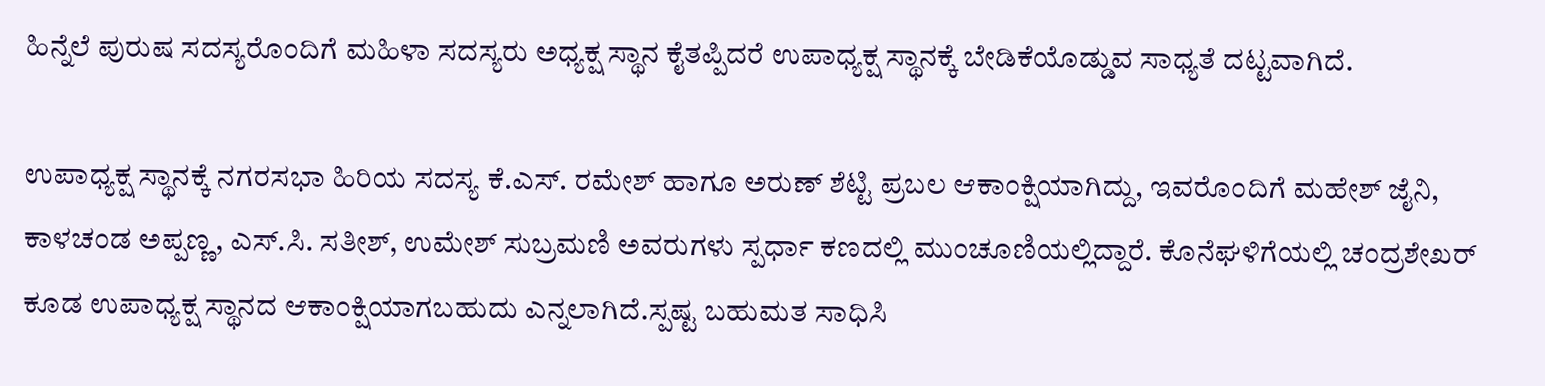ಹಿನ್ನೆಲೆ ಪುರುಷ ಸದಸ್ಯರೊಂದಿಗೆ ಮಹಿಳಾ ಸದಸ್ಯರು ಅಧ್ಯಕ್ಷ ಸ್ಥಾನ ಕೈತಪ್ಪಿದರೆ ಉಪಾಧ್ಯಕ್ಷ ಸ್ಥಾನಕ್ಕೆ ಬೇಡಿಕೆಯೊಡ್ಡುವ ಸಾಧ್ಯತೆ ದಟ್ಟವಾಗಿದೆ.

ಉಪಾಧ್ಯಕ್ಷ ಸ್ಥಾನಕ್ಕೆ ನಗರಸಭಾ ಹಿರಿಯ ಸದಸ್ಯ ಕೆ.ಎಸ್. ರಮೇಶ್ ಹಾಗೂ ಅರುಣ್ ಶೆಟ್ಟಿ ಪ್ರಬಲ ಆಕಾಂಕ್ಷಿಯಾಗಿದ್ದು, ಇವರೊಂದಿಗೆ ಮಹೇಶ್ ಜೈನಿ, ಕಾಳಚಂಡ ಅಪ್ಪಣ್ಣ, ಎಸ್.ಸಿ. ಸತೀಶ್, ಉಮೇಶ್ ಸುಬ್ರಮಣಿ ಅವರುಗಳು ಸ್ಪರ್ಧಾ ಕಣದಲ್ಲಿ ಮುಂಚೂಣಿಯಲ್ಲಿದ್ದಾರೆ. ಕೊನೆಘಳಿಗೆಯಲ್ಲಿ ಚಂದ್ರಶೇಖರ್ ಕೂಡ ಉಪಾಧ್ಯಕ್ಷ ಸ್ಥಾನದ ಆಕಾಂಕ್ಷಿಯಾಗಬಹುದು ಎನ್ನಲಾಗಿದೆ.ಸ್ಪಷ್ಟ ಬಹುಮತ ಸಾಧಿಸಿ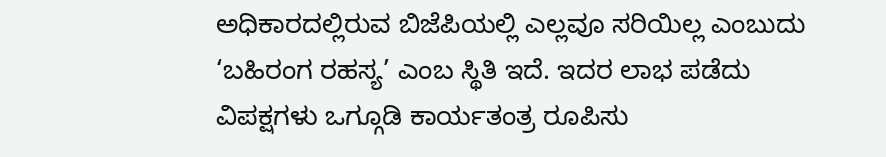ಅಧಿಕಾರದಲ್ಲಿರುವ ಬಿಜೆಪಿಯಲ್ಲಿ ಎಲ್ಲವೂ ಸರಿಯಿಲ್ಲ ಎಂಬುದು ‘ಬಹಿರಂಗ ರಹಸ್ಯ’ ಎಂಬ ಸ್ಥಿತಿ ಇದೆ. ಇದರ ಲಾಭ ಪಡೆದು ವಿಪಕ್ಷಗಳು ಒಗ್ಗೂಡಿ ಕಾರ್ಯತಂತ್ರ ರೂಪಿಸು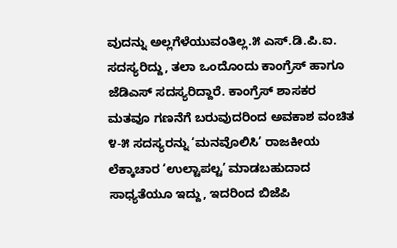ವುದನ್ನು ಅಲ್ಲಗೆಳೆಯುವಂತಿಲ್ಲ.೫ ಎಸ್.ಡಿ.ಪಿ.ಐ. ಸದಸ್ಯರಿದ್ದು, ತಲಾ ಒಂದೊಂದು ಕಾಂಗ್ರೆಸ್ ಹಾಗೂ ಜೆಡಿಎಸ್ ಸದಸ್ಯರಿದ್ದಾರೆ. ಕಾಂಗ್ರೆಸ್ ಶಾಸಕರ ಮತವೂ ಗಣನೆಗೆ ಬರುವುದರಿಂದ ಅವಕಾಶ ವಂಚಿತ ೪-೫ ಸದಸ್ಯರನ್ನು ‘ಮನವೊಲಿಸಿ’ ರಾಜಕೀಯ ಲೆಕ್ಕಾಚಾರ ‘ಉಲ್ಟಾಪಲ್ಟ’ ಮಾಡಬಹುದಾದ ಸಾಧ್ಯತೆಯೂ ಇದ್ದು, ಇದರಿಂದ ಬಿಜೆಪಿ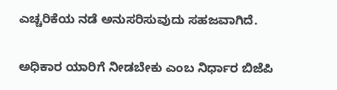ಎಚ್ಚರಿಕೆಯ ನಡೆ ಅನುಸರಿಸುವುದು ಸಹಜವಾಗಿದೆ.

ಅಧಿಕಾರ ಯಾರಿಗೆ ನೀಡಬೇಕು ಎಂಬ ನಿರ್ಧಾರ ಬಿಜೆಪಿ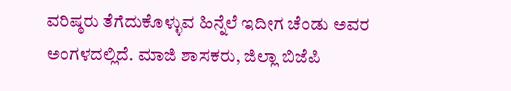ವರಿಷ್ಠರು ತೆಗೆದುಕೊಳ್ಳುವ ಹಿನ್ನೆಲೆ ಇದೀಗ ಚೆಂಡು ಅವರ ಅಂಗಳದಲ್ಲಿದೆ. ಮಾಜಿ ಶಾಸಕರು, ಜಿಲ್ಲಾ ಬಿಜೆಪಿ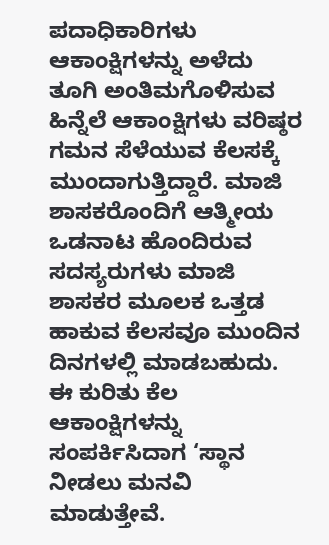ಪದಾಧಿಕಾರಿಗಳು ಆಕಾಂಕ್ಷಿಗಳನ್ನು ಅಳೆದು ತೂಗಿ ಅಂತಿಮಗೊಳಿಸುವ ಹಿನ್ನೆಲೆ ಆಕಾಂಕ್ಷಿಗಳು ವರಿಷ್ಠರ ಗಮನ ಸೆಳೆಯುವ ಕೆಲಸಕ್ಕೆ ಮುಂದಾಗುತ್ತಿದ್ದಾರೆ. ಮಾಜಿ ಶಾಸಕರೊಂದಿಗೆ ಆತ್ಮೀಯ ಒಡನಾಟ ಹೊಂದಿರುವ ಸದಸ್ಯರುಗಳು ಮಾಜಿ ಶಾಸಕರ ಮೂಲಕ ಒತ್ತಡ ಹಾಕುವ ಕೆಲಸವೂ ಮುಂದಿನ ದಿನಗಳಲ್ಲಿ ಮಾಡಬಹುದು. ಈ ಕುರಿತು ಕೆಲ ಆಕಾಂಕ್ಷಿಗಳನ್ನು ಸಂಪರ್ಕಿಸಿದಾಗ ‘ಸ್ಥಾನ ನೀಡಲು ಮನವಿ ಮಾಡುತ್ತೇವೆ.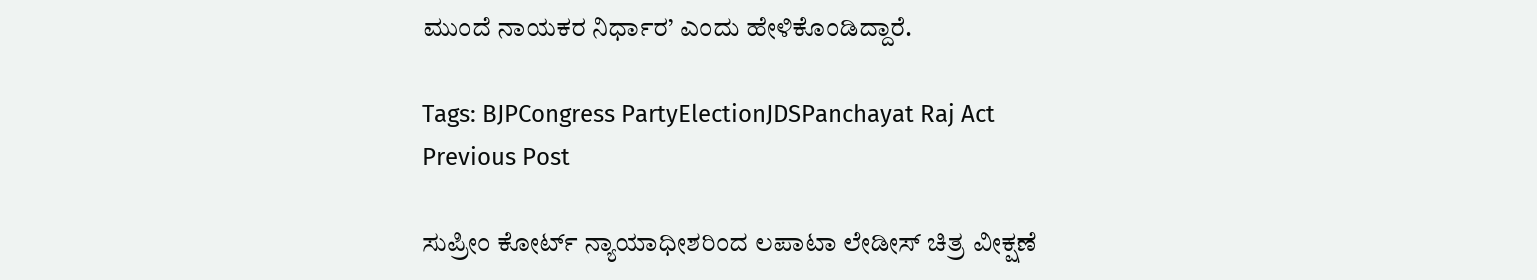ಮುಂದೆ ನಾಯಕರ ನಿರ್ಧಾರ’ ಎಂದು ಹೇಳಿಕೊಂಡಿದ್ದಾರೆ.

Tags: BJPCongress PartyElectionJDSPanchayat Raj Act
Previous Post

ಸುಪ್ರೀಂ ಕೋರ್ಟ್‌ ನ್ಯಾಯಾಧೀಶರಿಂದ ಲಪಾಟಾ ಲೇಡೀಸ್‌ ಚಿತ್ರ ವೀಕ್ಷಣೆ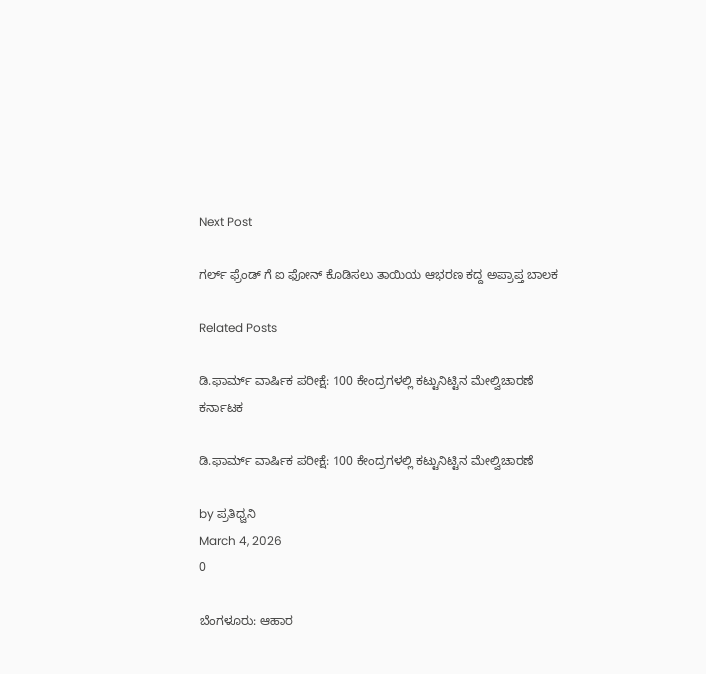Next Post

ಗರ್ಲ್‌ ಫ್ರೆಂಡ್‌ ಗೆ ಐ ಫೋನ್‌ ಕೊಡಿಸಲು ತಾಯಿಯ ಆಭರಣ ಕದ್ದ ಅಪ್ರಾಪ್ತ ಬಾಲಕ

Related Posts

ಡಿ.ಫಾರ್ಮ್ ವಾರ್ಷಿಕ ಪರೀಕ್ಷೆ: 100 ಕೇಂದ್ರಗಳಲ್ಲಿ ಕಟ್ಟುನಿಟ್ಟಿನ ಮೇಲ್ವಿಚಾರಣೆ
ಕರ್ನಾಟಕ

ಡಿ.ಫಾರ್ಮ್ ವಾರ್ಷಿಕ ಪರೀಕ್ಷೆ: 100 ಕೇಂದ್ರಗಳಲ್ಲಿ ಕಟ್ಟುನಿಟ್ಟಿನ ಮೇಲ್ವಿಚಾರಣೆ

by ಪ್ರತಿಧ್ವನಿ
March 4, 2026
0

ಬೆಂಗಳೂರು: ಆಹಾರ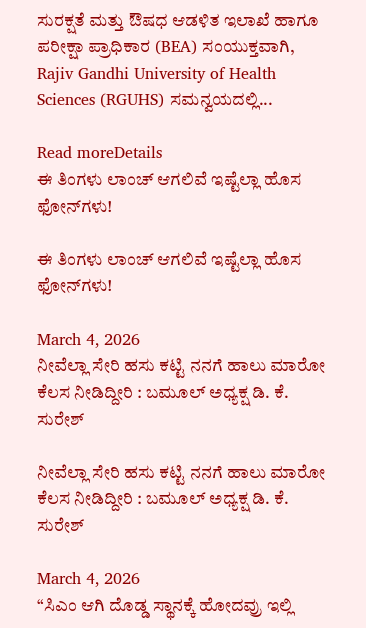ಸುರಕ್ಷತೆ ಮತ್ತು ಔಷಧ ಆಡಳಿತ ಇಲಾಖೆ ಹಾಗೂ ಪರೀಕ್ಷಾ ಪ್ರಾಧಿಕಾರ (BEA) ಸಂಯುಕ್ತವಾಗಿ, Rajiv Gandhi University of Health Sciences (RGUHS) ಸಮನ್ವಯದಲ್ಲಿ...

Read moreDetails
ಈ ತಿಂಗಳು ಲಾಂಚ್‌ ಆಗಲಿವೆ ಇಷ್ಟೆಲ್ಲಾ ಹೊಸ  ಫೋನ್‌ಗಳು!

ಈ ತಿಂಗಳು ಲಾಂಚ್‌ ಆಗಲಿವೆ ಇಷ್ಟೆಲ್ಲಾ ಹೊಸ  ಫೋನ್‌ಗಳು!

March 4, 2026
ನೀವೆಲ್ಲಾ ಸೇರಿ ಹಸು ಕಟ್ಟಿ ನನಗೆ ಹಾಲು ಮಾರೋ ಕೆಲಸ ನೀಡಿದ್ದೀರಿ : ಬಮೂಲ್‌ ಅಧ್ಯಕ್ಷ ಡಿ. ಕೆ. ಸುರೇಶ್

ನೀವೆಲ್ಲಾ ಸೇರಿ ಹಸು ಕಟ್ಟಿ ನನಗೆ ಹಾಲು ಮಾರೋ ಕೆಲಸ ನೀಡಿದ್ದೀರಿ : ಬಮೂಲ್‌ ಅಧ್ಯಕ್ಷ ಡಿ. ಕೆ. ಸುರೇಶ್

March 4, 2026
“ಸಿಎಂ ಆಗಿ ದೊಡ್ಡ ಸ್ಥಾನಕ್ಕೆ ಹೋದವ್ರು ಇಲ್ಲಿ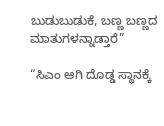ಬುಡುಬುಡುಕೆ, ಬಣ್ಣ ಬಣ್ಣದ ಮಾತುಗಳನ್ನಾಡ್ತಾರೆ”

“ಸಿಎಂ ಆಗಿ ದೊಡ್ಡ ಸ್ಥಾನಕ್ಕೆ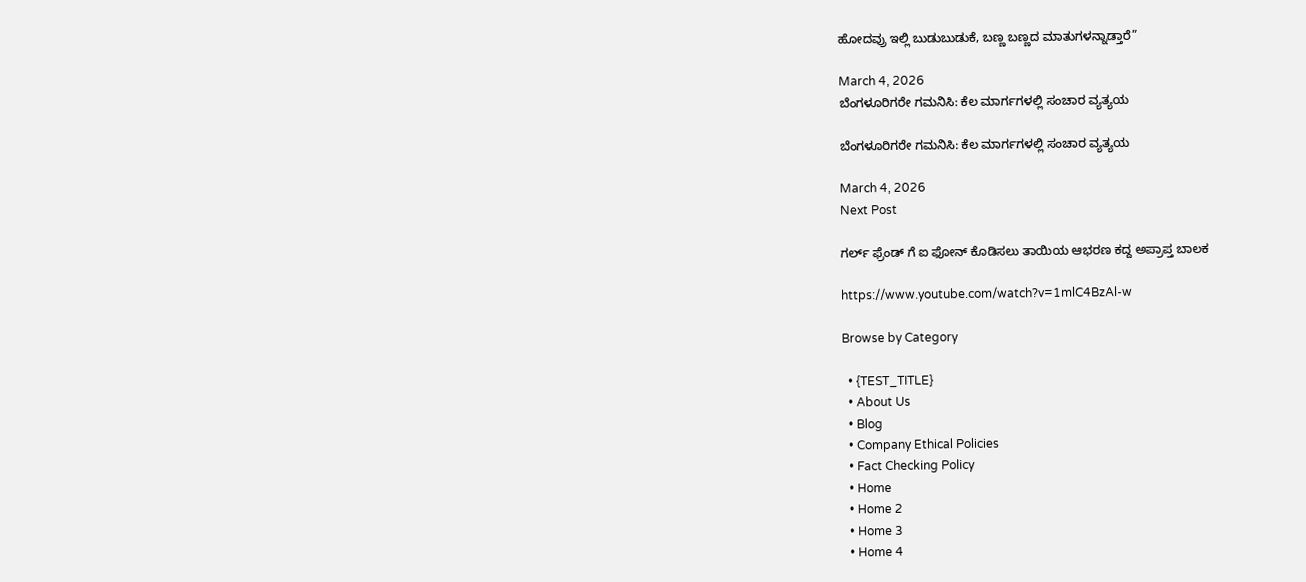ಹೋದವ್ರು ಇಲ್ಲಿ ಬುಡುಬುಡುಕೆ, ಬಣ್ಣ ಬಣ್ಣದ ಮಾತುಗಳನ್ನಾಡ್ತಾರೆ”

March 4, 2026
ಬೆಂಗಳೂರಿಗರೇ ಗಮನಿಸಿ: ಕೆಲ ಮಾರ್ಗಗಳಲ್ಲಿ ಸಂಚಾರ ವ್ಯತ್ಯಯ

ಬೆಂಗಳೂರಿಗರೇ ಗಮನಿಸಿ: ಕೆಲ ಮಾರ್ಗಗಳಲ್ಲಿ ಸಂಚಾರ ವ್ಯತ್ಯಯ

March 4, 2026
Next Post

ಗರ್ಲ್‌ ಫ್ರೆಂಡ್‌ ಗೆ ಐ ಫೋನ್‌ ಕೊಡಿಸಲು ತಾಯಿಯ ಆಭರಣ ಕದ್ದ ಅಪ್ರಾಪ್ತ ಬಾಲಕ

https://www.youtube.com/watch?v=1mlC4BzAl-w

Browse by Category

  • {TEST_TITLE}
  • About Us
  • Blog
  • Company Ethical Policies
  • Fact Checking Policy
  • Home
  • Home 2
  • Home 3
  • Home 4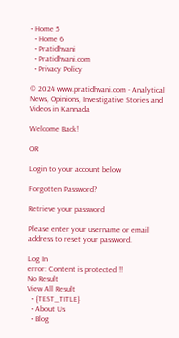• Home 5
  • Home 6
  • Pratidhvani
  • Pratidhvani.com
  • Privacy Policy

© 2024 www.pratidhvani.com - Analytical News, Opinions, Investigative Stories and Videos in Kannada

Welcome Back!

OR

Login to your account below

Forgotten Password?

Retrieve your password

Please enter your username or email address to reset your password.

Log In
error: Content is protected !!
No Result
View All Result
  • {TEST_TITLE}
  • About Us
  • Blog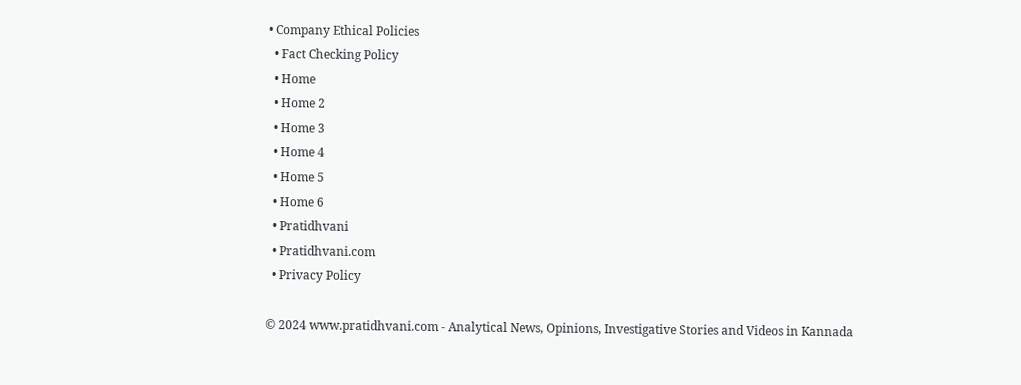• Company Ethical Policies
  • Fact Checking Policy
  • Home
  • Home 2
  • Home 3
  • Home 4
  • Home 5
  • Home 6
  • Pratidhvani
  • Pratidhvani.com
  • Privacy Policy

© 2024 www.pratidhvani.com - Analytical News, Opinions, Investigative Stories and Videos in Kannada